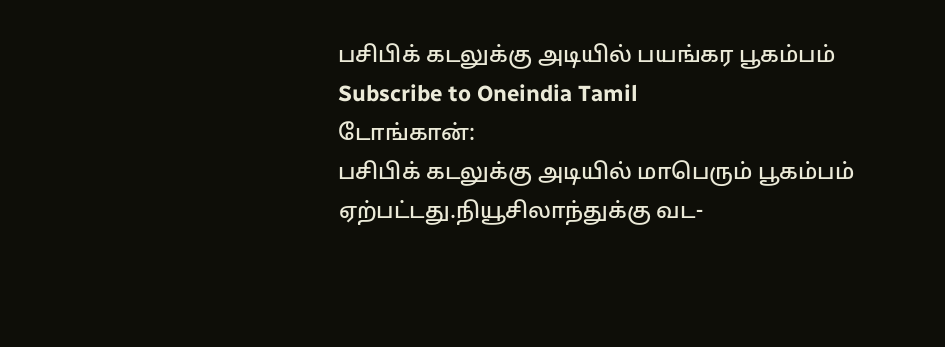பசிபிக் கடலுக்கு அடியில் பயங்கர பூகம்பம்
Subscribe to Oneindia Tamil
டோங்கான்:
பசிபிக் கடலுக்கு அடியில் மாபெரும் பூகம்பம் ஏற்பட்டது.நியூசிலாந்துக்கு வட-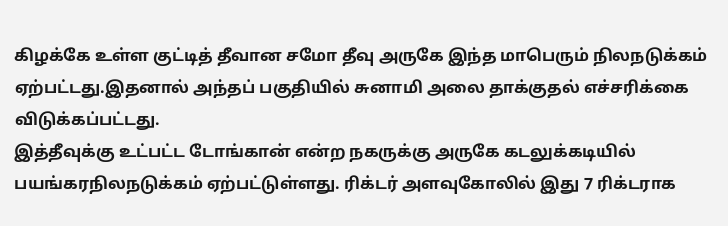கிழக்கே உள்ள குட்டித் தீவான சமோ தீவு அருகே இந்த மாபெரும் நிலநடுக்கம் ஏற்பட்டது.இதனால் அந்தப் பகுதியில் சுனாமி அலை தாக்குதல் எச்சரிக்கை விடுக்கப்பட்டது.
இத்தீவுக்கு உட்பட்ட டோங்கான் என்ற நகருக்கு அருகே கடலுக்கடியில் பயங்கரநிலநடுக்கம் ஏற்பட்டுள்ளது. ரிக்டர் அளவுகோலில் இது 7 ரிக்டராக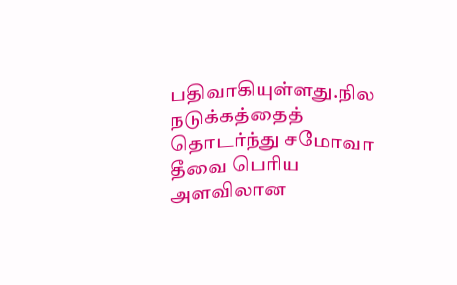பதிவாகியுள்ளது.நில நடுக்கத்தைத் தொடர்ந்து சமோவா தீவை பெரிய அளவிலான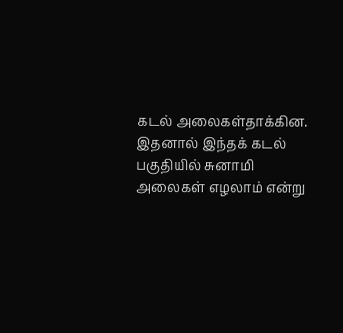கடல் அலைகள்தாக்கின.
இதனால் இந்தக் கடல் பகுதியில் சுனாமி அலைகள் எழலாம் என்று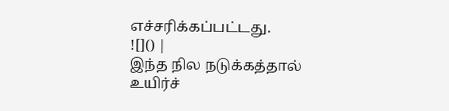எச்சரிக்கப்பட்டது.
![]() |
இந்த நில நடுக்கத்தால் உயிர்ச்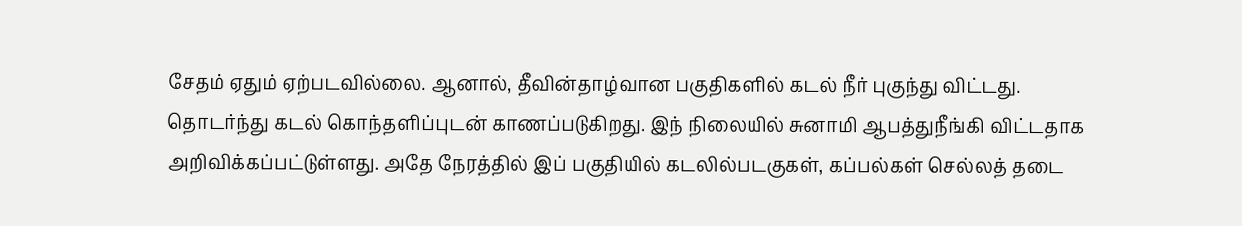சேதம் ஏதும் ஏற்படவில்லை. ஆனால், தீவின்தாழ்வான பகுதிகளில் கடல் நீர் புகுந்து விட்டது.
தொடர்ந்து கடல் கொந்தளிப்புடன் காணப்படுகிறது. இந் நிலையில் சுனாமி ஆபத்துநீங்கி விட்டதாக அறிவிக்கப்பட்டுள்ளது. அதே நேரத்தில் இப் பகுதியில் கடலில்படகுகள், கப்பல்கள் செல்லத் தடை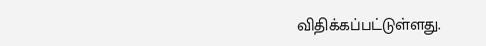விதிக்கப்பட்டுள்ளது.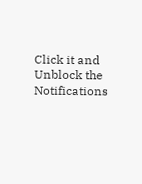Click it and Unblock the Notifications